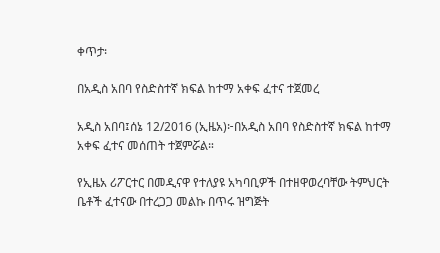ቀጥታ፡

በአዲስ አበባ የስድስተኛ ክፍል ከተማ አቀፍ ፈተና ተጀመረ

አዲስ አበባ፤ሰኔ 12/2016 (ኢዜአ)፦በአዲስ አበባ የስድስተኛ ክፍል ከተማ አቀፍ ፈተና መሰጠት ተጀምሯል።

የኢዜአ ሪፖርተር በመዲናዋ የተለያዩ አካባቢዎች በተዘዋወረባቸው ትምህርት ቤቶች ፈተናው በተረጋጋ መልኩ በጥሩ ዝግጅት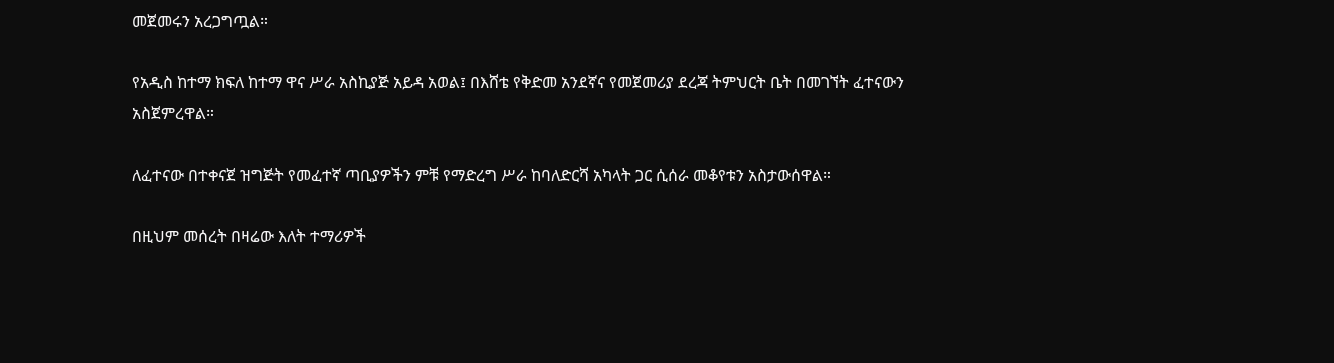መጀመሩን አረጋግጧል።

የአዲስ ከተማ ክፍለ ከተማ ዋና ሥራ አስኪያጅ አይዳ አወል፤ በእሸቴ የቅድመ አንደኛና የመጀመሪያ ደረጃ ትምህርት ቤት በመገኘት ፈተናውን አስጀምረዋል።

ለፈተናው በተቀናጀ ዝግጅት የመፈተኛ ጣቢያዎችን ምቹ የማድረግ ሥራ ከባለድርሻ አካላት ጋር ሲሰራ መቆየቱን አስታውሰዋል።

በዚህም መሰረት በዛሬው እለት ተማሪዎች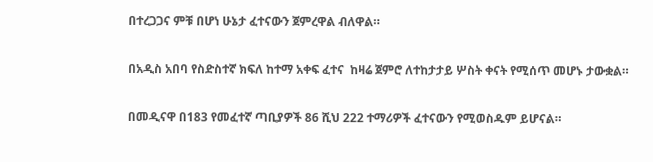በተረጋጋና ምቹ በሆነ ሁኔታ ፈተናውን ጀምረዋል ብለዋል።

በአዲስ አበባ የስድስተኛ ክፍለ ከተማ አቀፍ ፈተና  ከዛሬ ጀምሮ ለተከታታይ ሦስት ቀናት የሚሰጥ መሆኑ ታውቋል።

በመዲናዋ በ183 የመፈተኛ ጣቢያዎች 86 ሺህ 222 ተማሪዎች ፈተናውን የሚወስዱም ይሆናል።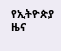የኢትዮጵያ ዜና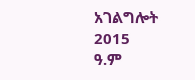አገልግሎት
2015
ዓ.ም